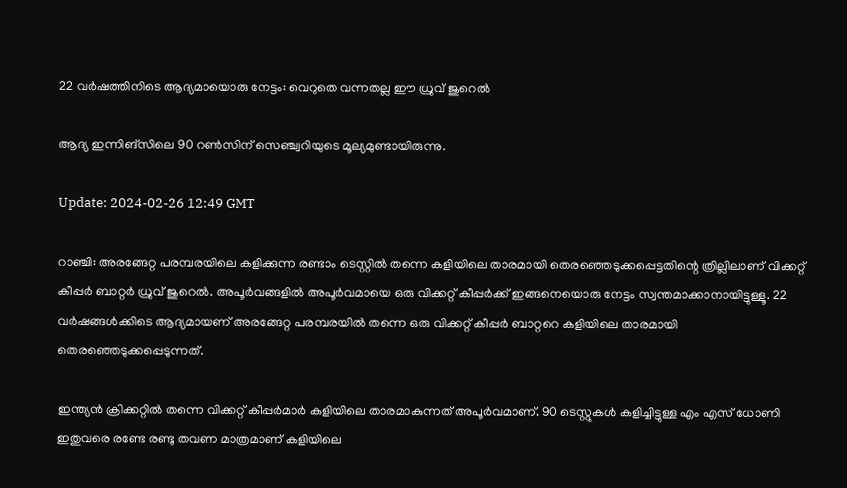22 വർഷത്തിനിടെ ആദ്യമായൊരു നേട്ടം: വെറുതെ വന്നതല്ല ഈ ധ്രുവ് ജുറെൽ

ആദ്യ ഇന്നിങ്‌സിലെ 90 റൺസിന് സെഞ്ച്വറിയുടെ മൂല്യമുണ്ടായിരുന്നു.

Update: 2024-02-26 12:49 GMT

റാഞ്ചി: അരങ്ങേറ്റ പരമ്പരയിലെ കളിക്കുന്ന രണ്ടാം ടെസ്റ്റില്‍ തന്നെ കളിയിലെ താരമായി തെരഞ്ഞെടുക്കപ്പെട്ടതിന്റെ ത്രില്ലിലാണ് വിക്കറ്റ് കീപ്പര്‍ ബാറ്റര്‍ ധ്രുവ് ജുറെല്‍. അപൂര്‍വങ്ങളില്‍ അപൂര്‍വമായെ ഒരു വിക്കറ്റ് കീപ്പര്‍ക്ക് ഇങ്ങനെയൊരു നേട്ടം സ്വന്തമാക്കാനായിട്ടുള്ളൂ. 22 വര്‍ഷങ്ങള്‍ക്കിടെ ആദ്യമായണ് അരങ്ങേറ്റ പരമ്പരയില്‍ തന്നെ ഒരു വിക്കറ്റ് കീപ്പര്‍ ബാറ്ററെ കളിയിലെ താരമായി തെരഞ്ഞെടുക്കപ്പെടുന്നത്.

ഇന്ത്യന്‍ ക്രിക്കറ്റില്‍ തന്നെ വിക്കറ്റ് കീപ്പര്‍മാര്‍ കളിയിലെ താരമാകുന്നത് അപൂര്‍വമാണ്. 90 ടെസ്റ്റുകള്‍ കളിച്ചിട്ടുള്ള എം എസ് ധോണി ഇതുവരെ രണ്ടേ രണ്ടു തവണ മാത്രമാണ് കളിയിലെ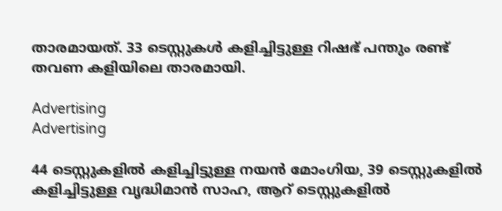താരമായത്. 33 ടെസ്റ്റുകള്‍ കളിച്ചിട്ടുള്ള റിഷഭ് പന്തും രണ്ട് തവണ കളിയിലെ താരമായി.

Advertising
Advertising

44 ടെസ്റ്റുകളില്‍ കളിച്ചിട്ടുള്ള നയന്‍ മോംഗിയ, 39 ടെസ്റ്റുകളില്‍ കളിച്ചിട്ടുള്ള വൃദ്ധിമാന്‍ സാഹ, ആറ് ടെസ്റ്റുകളില്‍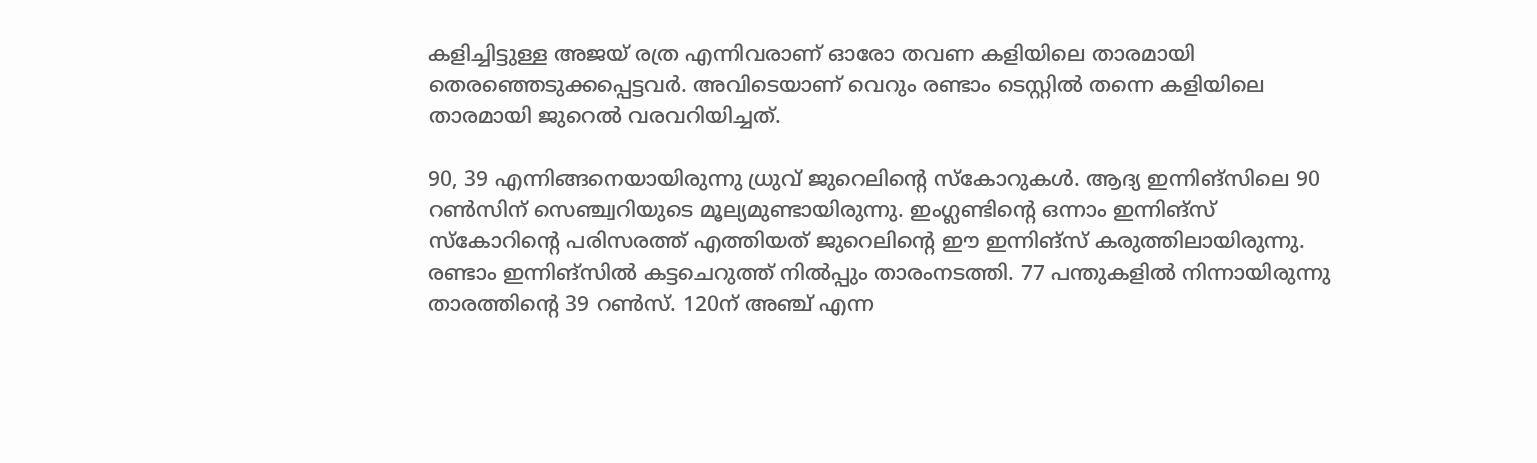കളിച്ചിട്ടുള്ള അജയ് രത്ര എന്നിവരാണ് ഓരോ തവണ കളിയിലെ താരമായി തെരഞ്ഞെടുക്കപ്പെട്ടവര്‍. അവിടെയാണ് വെറും രണ്ടാം ടെസ്റ്റില്‍ തന്നെ കളിയിലെ താരമായി ജുറെല്‍ വരവറിയിച്ചത്.

90, 39 എന്നിങ്ങനെയായിരുന്നു ധ്രുവ് ജുറെലിന്റെ സ്‌കോറുകൾ. ആദ്യ ഇന്നിങ്‌സിലെ 90 റൺസിന് സെഞ്ച്വറിയുടെ മൂല്യമുണ്ടായിരുന്നു. ഇംഗ്ലണ്ടിന്റെ ഒന്നാം ഇന്നിങ്‌സ് സ്‌കോറിന്റെ പരിസരത്ത് എത്തിയത് ജുറെലിന്റെ ഈ ഇന്നിങ്‌സ് കരുത്തിലായിരുന്നു. രണ്ടാം ഇന്നിങ്‌സിൽ കട്ടചെറുത്ത് നിൽപ്പും താരംനടത്തി. 77 പന്തുകളിൽ നിന്നായിരുന്നു താരത്തിന്റെ 39 റൺസ്. 120ന് അഞ്ച് എന്ന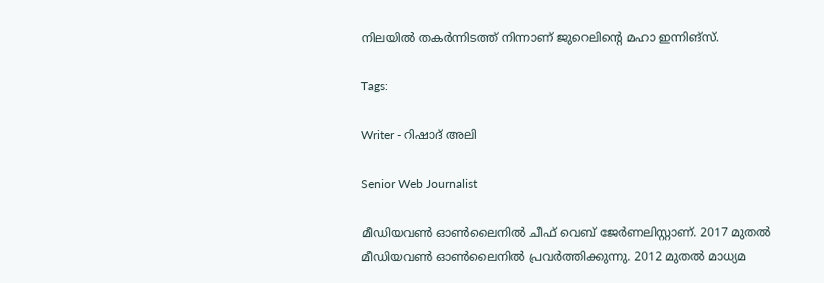നിലയിൽ തകർന്നിടത്ത് നിന്നാണ് ജുറെലിന്റെ മഹാ ഇന്നിങ്‌സ്.

Tags:

Writer - റിഷാദ് അലി

Senior Web Journalist

മീഡിയവൺ ഓൺലൈനിൽ ചീഫ് വെബ് ജേർണലിസ്റ്റാണ്. 2017 മുതൽ മീഡിയവൺ ഓൺലൈനിൽ പ്രവർത്തിക്കുന്നു. 2012 മുതൽ മാധ്യമ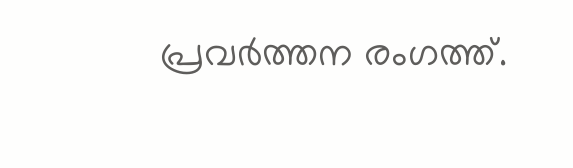പ്രവർത്തന രംഗത്ത്.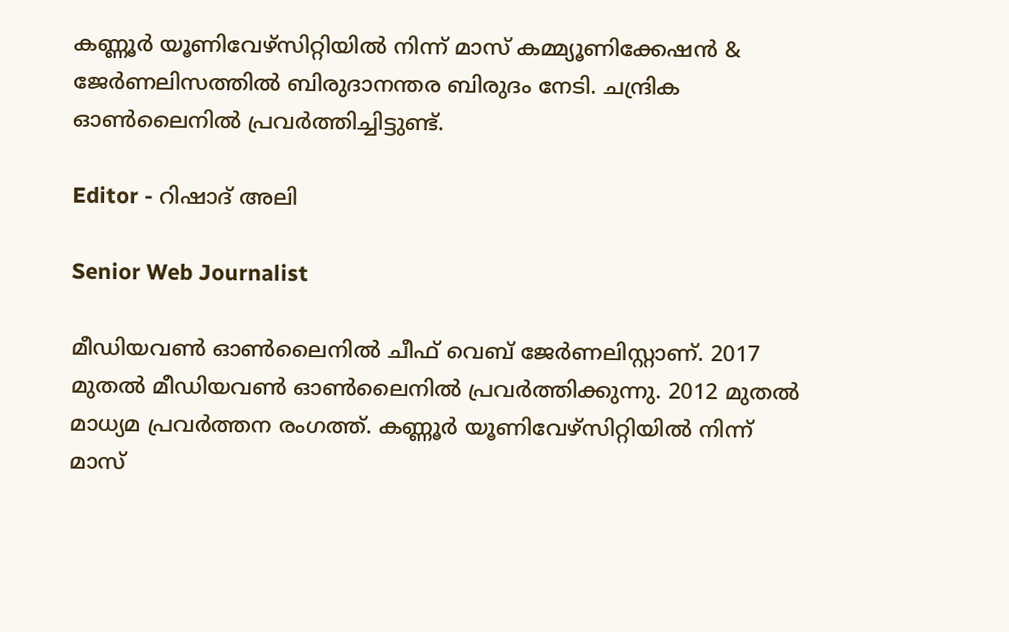കണ്ണൂര്‍ യൂണിവേഴ്‌സിറ്റിയിൽ നിന്ന് മാസ് കമ്മ്യൂണിക്കേഷന്‍ & ജേര്‍ണലിസത്തില്‍ ബിരുദാനന്തര ബിരുദം നേടി. ചന്ദ്രിക ഓണ്‍ലൈനില്‍ പ്രവര്‍ത്തിച്ചിട്ടുണ്ട്.

Editor - റിഷാദ് അലി

Senior Web Journalist

മീഡിയവൺ ഓൺലൈനിൽ ചീഫ് വെബ് ജേർണലിസ്റ്റാണ്. 2017 മുതൽ മീഡിയവൺ ഓൺലൈനിൽ പ്രവർത്തിക്കുന്നു. 2012 മുതൽ മാധ്യമ പ്രവർത്തന രംഗത്ത്. കണ്ണൂര്‍ യൂണിവേഴ്‌സിറ്റിയിൽ നിന്ന് മാസ്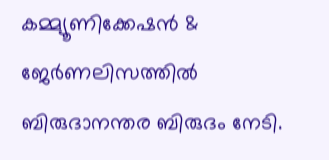കമ്മ്യൂണിക്കേഷന്‍ & ജേര്‍ണലിസത്തില്‍ ബിരുദാനന്തര ബിരുദം നേടി.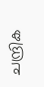ചന്ദ്രിക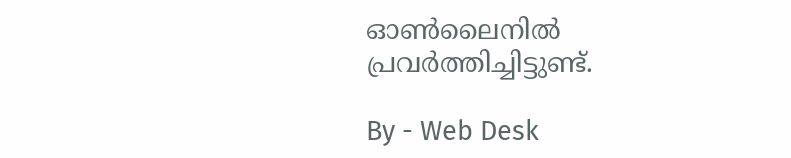ഓണ്‍ലൈനില്‍ പ്രവര്‍ത്തിച്ചിട്ടുണ്ട്.

By - Web Desk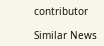contributor

Similar News